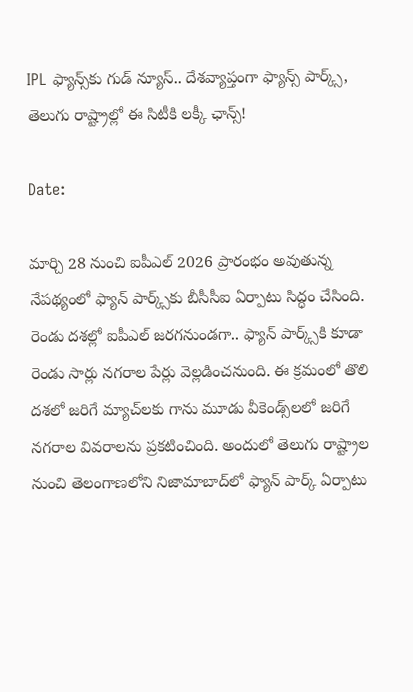IPL ఫ్యాన్స్‌కు గుడ్ న్యూస్.. దేశవ్యాప్తంగా ఫ్యాన్స్ పార్క్స్, తెలుగు రాష్ట్రాల్లో ఈ సిటీకి లక్కీ ఛాన్స్!

Date:

మార్చి 28 నుంచి ఐపీఎల్ 2026 ప్రారంభం అవుతున్న నేపథ్యంలో ఫ్యాన్ పార్క్స్‌కు బీసీసీఐ ఏర్పాటు సిద్ధం చేసింది. రెండు దశల్లో ఐపీఎల్ జరగనుండగా.. ఫ్యాన్ పార్క్స్‌కి కూడా రెండు సార్లు నగరాల పేర్లు వెల్లడించనుంది. ఈ క్రమంలో తొలి దశలో జరిగే మ్యాచ్‌లకు గాను మూడు వీకెండ్స్‌లలో జరిగే నగరాల వివరాలను ప్రకటించింది. అందులో తెలుగు రాష్ట్రాల నుంచి తెలంగాణలోని నిజామాబాద్‌లో ఫ్యాన్ పార్క్ ఏర్పాటు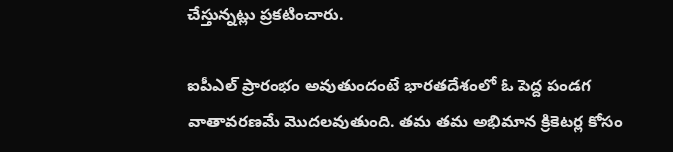చేస్తున్నట్లు ప్రకటించారు.

ఐపీఎల్ ప్రారంభం అవుతుందంటే భారతదేశంలో ఓ పెద్ద పండగ వాతావరణమే మొదలవుతుంది. తమ తమ అభిమాన క్రికెటర్ల కోసం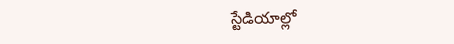స్టేడియాల్లో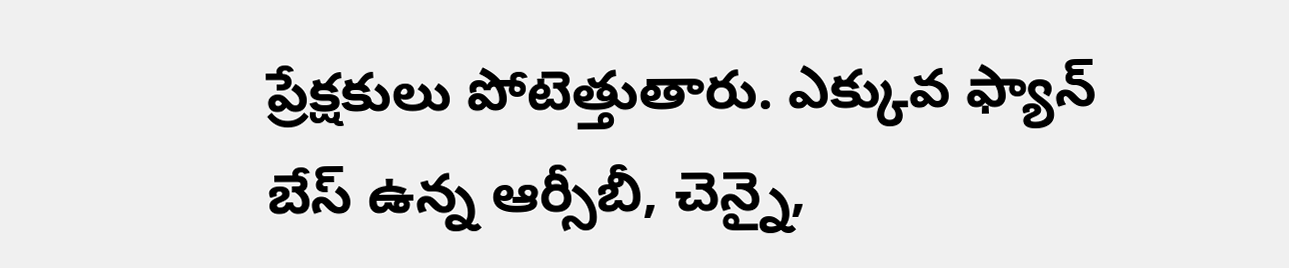ప్రేక్షకులు పోటెత్తుతారు. ఎక్కువ ఫ్యాన్ బేస్ ఉన్న ఆర్సీబీ, చెన్నై,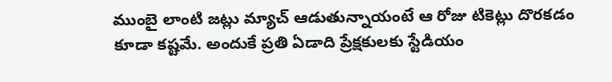ముంబై లాంటి జట్లు మ్యాచ్ ఆడుతున్నాయంటే ఆ రోజు టికెట్లు దొరకడం కూడా కష్టమే. అందుకే ప్రతి ఏడాది ప్రేక్షకులకు స్టేడియం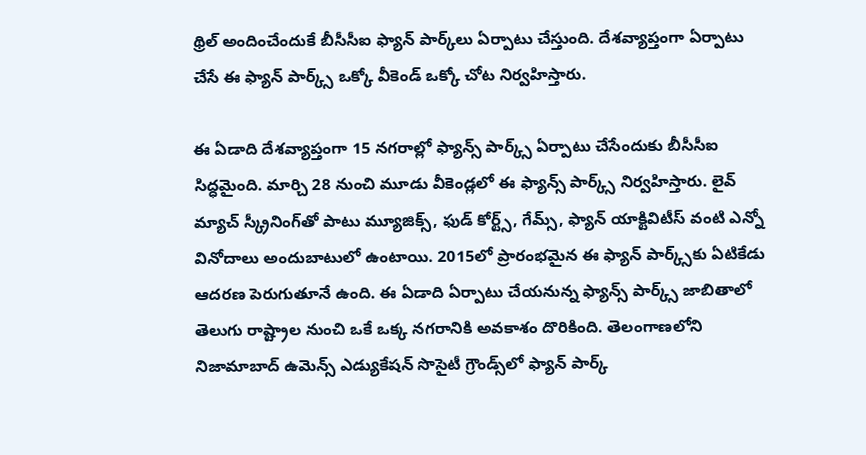థ్రిల్ అందించేందుకే బీసీసీఐ ఫ్యాన్ పార్క్‌లు ఏర్పాటు చేస్తుంది. దేశవ్యాప్తంగా ఏర్పాటు చేసే ఈ ఫ్యాన్ పార్క్స్ ఒక్కో వీకెండ్ ఒక్కో చోట నిర్వహిస్తారు.

ఈ ఏడాది దేశవ్యాప్తంగా 15 నగరాల్లో ఫ్యాన్స్ పార్క్స్ ఏర్పాటు చేసేందుకు బీసీసీఐ సిద్ధమైంది. మార్చి 28 నుంచి మూడు వీకెండ్లలో ఈ ఫ్యాన్స్ పార్క్స్ నిర్వహిస్తారు. లైవ్ మ్యాచ్ స్క్రీనింగ్‌తో పాటు మ్యూజిక్స్, ఫుడ్ కోర్ట్స్, గేమ్స్, ఫ్యాన్ యాక్టివిటీస్ వంటి ఎన్నో వినోదాలు అందుబాటులో ఉంటాయి. 2015లో ప్రారంభమైన ఈ ఫ్యాన్ పార్క్స్‌కు ఏటికేడు ఆదరణ పెరుగుతూనే ఉంది. ఈ ఏడాది ఏర్పాటు చేయనున్న ఫ్యాన్స్ పార్క్స్ జాబితాలో తెలుగు రాష్ట్రాల నుంచి ఒకే ఒక్క నగరానికి అవకాశం దొరికింది. తెలంగాణలోని నిజామాబాద్‌ ఉమెన్స్ ఎడ్యుకేషన్ సొసైటీ గ్రౌండ్స్‌లో ఫ్యాన్ పార్క్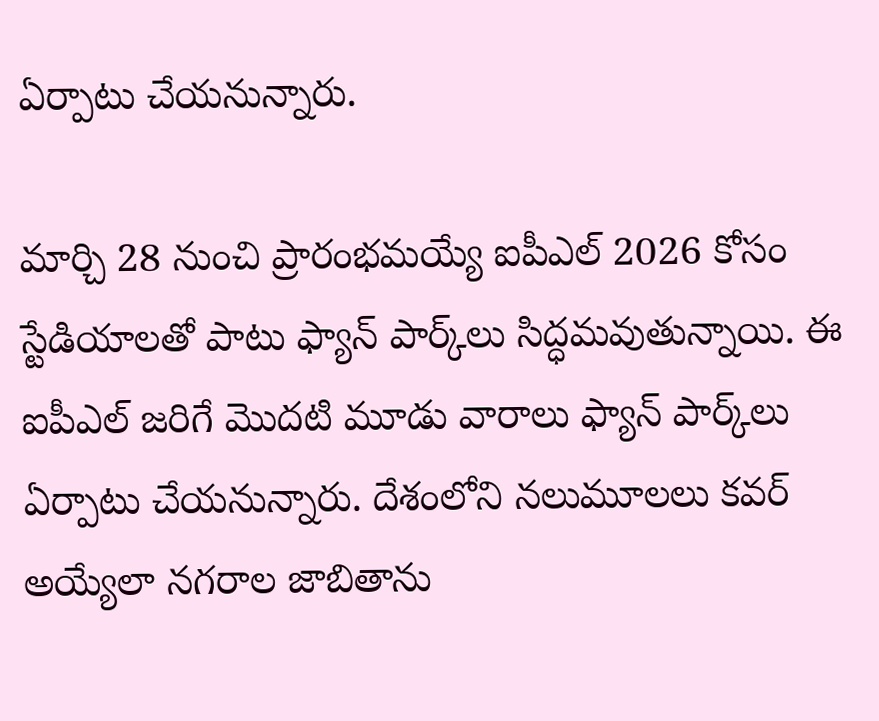ఏర్పాటు చేయనున్నారు.

మార్చి 28 నుంచి ప్రారంభమయ్యే ఐపీఎల్ 2026 కోసం స్టేడియాలతో పాటు ఫ్యాన్ పార్క్‌లు సిద్ధమవుతున్నాయి. ఈ ఐపీఎల్ జరిగే మొదటి మూడు వారాలు ఫ్యాన్ పార్క్‌లు ఏర్పాటు చేయనున్నారు. దేశంలోని నలుమూలలు కవర్ అయ్యేలా నగరాల జాబితాను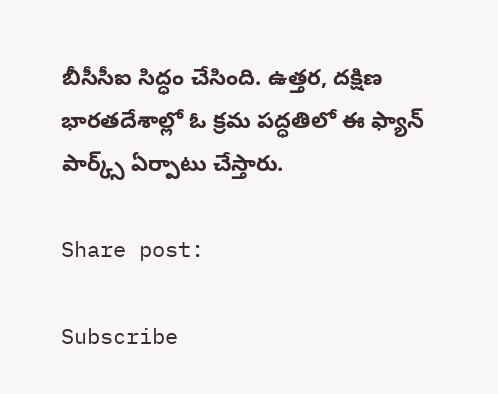బీసీసీఐ సిద్ధం చేసింది. ఉత్తర, దక్షిణ భారతదేశాల్లో ఓ క్రమ పద్ధతిలో ఈ ఫ్యాన్ పార్క్స్ ఏర్పాటు చేస్తారు.

Share post:

Subscribe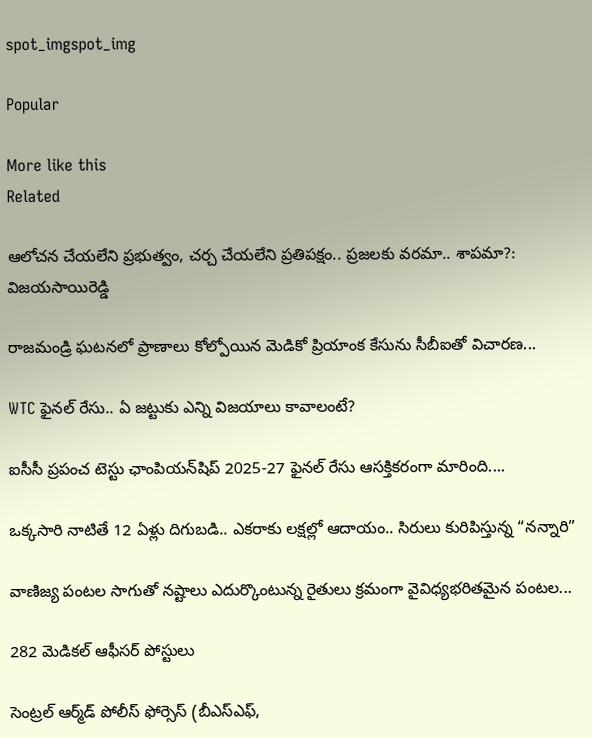spot_imgspot_img

Popular

More like this
Related

ఆలోచన చేయలేని ప్రభుత్వం, చర్చ చేయలేని ప్రతిపక్షం.. ప్రజలకు వరమా.. శాపమా?: విజయసాయిరెడ్డి

రాజమండ్రి ఘటనలో ప్రాణాలు కోల్పోయిన మెడికో ప్రియాంక కేసును సీబీఐతో విచారణ...

WTC ఫైనల్ రేసు.. ఏ జట్టుకు ఎన్ని విజయాలు కావాలంటే?

ఐసీసీ ప్రపంచ టెస్టు ఛాంపియన్‌షిప్ 2025-27 ఫైనల్ రేసు ఆసక్తికరంగా మారింది....

ఒక్కసారి నాటితే 12 ఏళ్లు దిగుబడి.. ఎకరాకు లక్షల్లో ఆదాయం.. సిరులు కురిపిస్తున్న “నన్నారి”

వాణిజ్య పంటల సాగుతో నష్టాలు ఎదుర్కొంటున్న రైతులు క్రమంగా వైవిధ్యభరితమైన పంటల...

282 మెడికల్‌ ఆఫీసర్‌ పోస్టులు

సెంట్రల్‌ ఆర్మ్‌డ్‌ పోలీస్‌ ఫోర్సెస్‌ (బీఎస్‌ఎఫ్‌,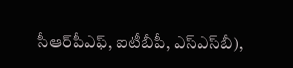సీఆర్‌పీఎఫ్‌, ఐటీబీపీ, ఎస్‌ఎస్‌బీ),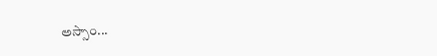అస్సాం...